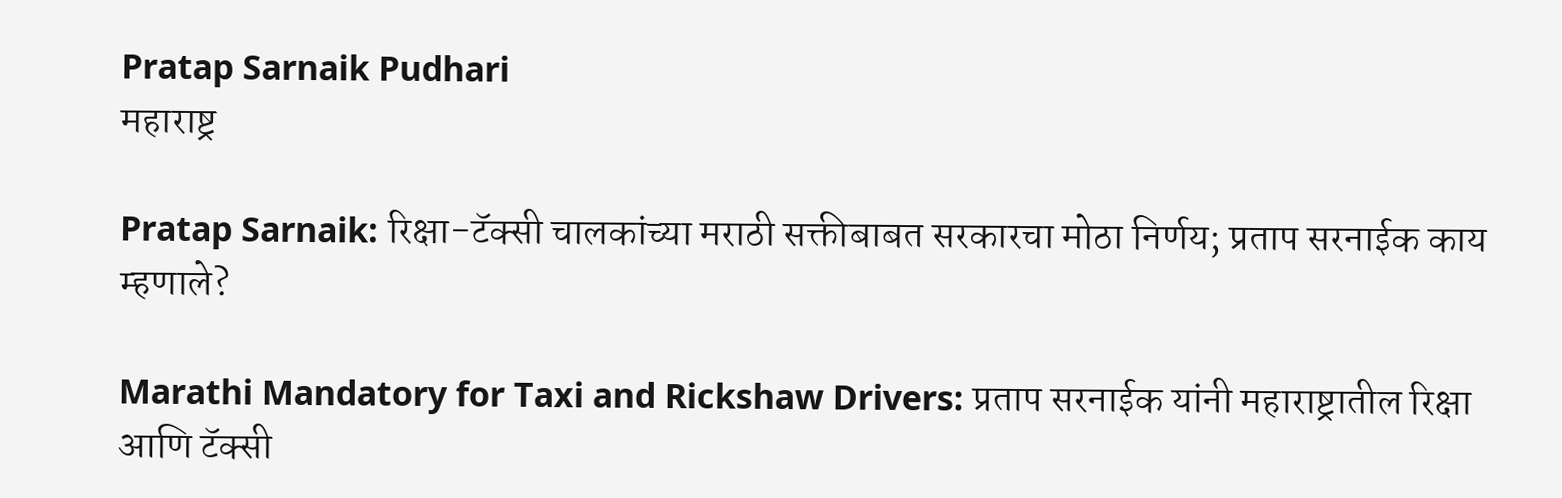Pratap Sarnaik Pudhari
महाराष्ट्र

Pratap Sarnaik: रिक्षा-टॅक्सी चालकांच्या मराठी सक्तीबाबत सरकारचा मोठा निर्णय; प्रताप सरनाईक काय म्हणाले?

Marathi Mandatory for Taxi and Rickshaw Drivers: प्रताप सरनाईक यांनी महाराष्ट्रातील रिक्षा आणि टॅक्सी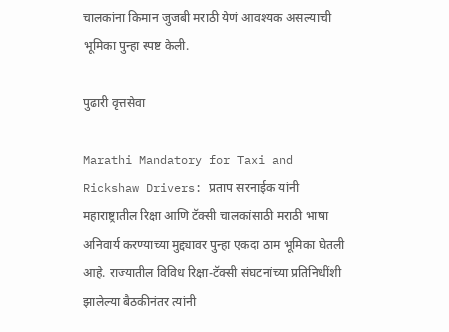चालकांना किमान जुजबी मराठी येणं आवश्यक असल्याची भूमिका पुन्हा स्पष्ट केली.

पुढारी वृत्तसेवा

Marathi Mandatory for Taxi and Rickshaw Drivers: प्रताप सरनाईक यांनी महाराष्ट्रातील रिक्षा आणि टॅक्सी चालकांसाठी मराठी भाषा अनिवार्य करण्याच्या मुद्द्यावर पुन्हा एकदा ठाम भूमिका घेतली आहे. राज्यातील विविध रिक्षा-टॅक्सी संघटनांच्या प्रतिनिधींशी झालेल्या बैठकीनंतर त्यांनी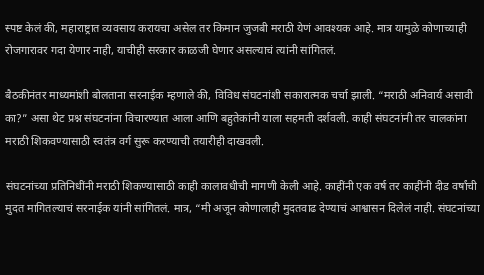स्पष्ट केलं की, महाराष्ट्रात व्यवसाय करायचा असेल तर किमान जुजबी मराठी येणं आवश्यक आहे. मात्र यामुळे कोणाच्याही रोजगारावर गदा येणार नाही, याचीही सरकार काळजी घेणार असल्याचं त्यांनी सांगितलं.

बैठकीनंतर माध्यमांशी बोलताना सरनाईक म्हणाले की, विविध संघटनांशी सकारात्मक चर्चा झाली. “मराठी अनिवार्य असावी का?” असा थेट प्रश्न संघटनांना विचारण्यात आला आणि बहुतेकांनी याला सहमती दर्शवली. काही संघटनांनी तर चालकांना मराठी शिकवण्यासाठी स्वतंत्र वर्ग सुरू करण्याची तयारीही दाखवली.

संघटनांच्या प्रतिनिधींनी मराठी शिकण्यासाठी काही कालावधीची मागणी केली आहे. काहींनी एक वर्ष तर काहींनी दीड वर्षांची मुदत मागितल्याचं सरनाईक यांनी सांगितलं. मात्र, “मी अजून कोणालाही मुदतवाढ देण्याचं आश्वासन दिलेलं नाही. संघटनांच्या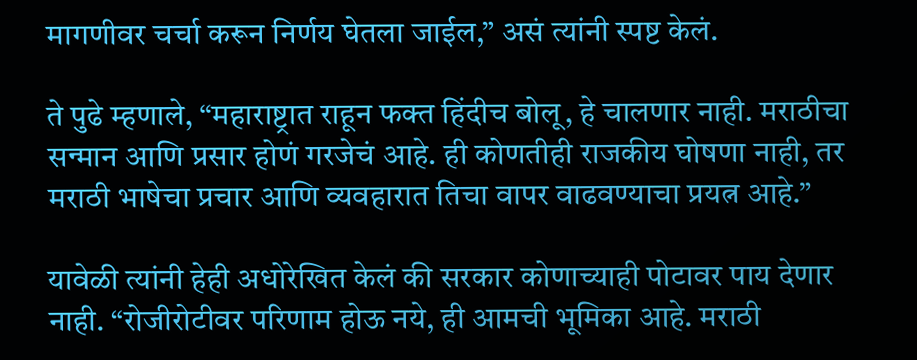मागणीवर चर्चा करून निर्णय घेतला जाईल,” असं त्यांनी स्पष्ट केलं.

ते पुढे म्हणाले, “महाराष्ट्रात राहून फक्त हिंदीच बोलू, हे चालणार नाही. मराठीचा सन्मान आणि प्रसार होणं गरजेचं आहे. ही कोणतीही राजकीय घोषणा नाही, तर मराठी भाषेचा प्रचार आणि व्यवहारात तिचा वापर वाढवण्याचा प्रयत्न आहे.”

यावेळी त्यांनी हेही अधोरेखित केलं की सरकार कोणाच्याही पोटावर पाय देणार नाही. “रोजीरोटीवर परिणाम होऊ नये, ही आमची भूमिका आहे. मराठी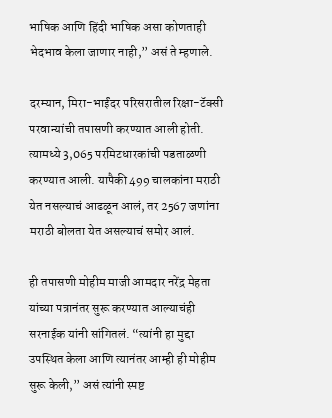भाषिक आणि हिंदी भाषिक असा कोणताही भेदभाव केला जाणार नाही,” असं ते म्हणाले.

दरम्यान, मिरा-भाईंदर परिसरातील रिक्षा-टॅक्सी परवान्यांची तपासणी करण्यात आली होती. त्यामध्ये 3,065 परमिटधारकांची पडताळणी करण्यात आली. यापैकी 499 चालकांना मराठी येत नसल्याचं आढळून आलं, तर 2567 जणांना मराठी बोलता येत असल्याचं समोर आलं.

ही तपासणी मोहीम माजी आमदार नरेंद्र मेहता यांच्या पत्रानंतर सुरू करण्यात आल्याचंही सरनाईक यांनी सांगितलं. “त्यांनी हा मुद्दा उपस्थित केला आणि त्यानंतर आम्ही ही मोहीम सुरू केली,” असं त्यांनी स्पष्ट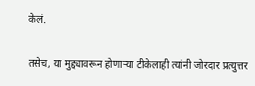केलं.

तसेच, या मुद्द्यावरून होणाऱ्या टीकेलाही त्यांनी जोरदार प्रत्युत्तर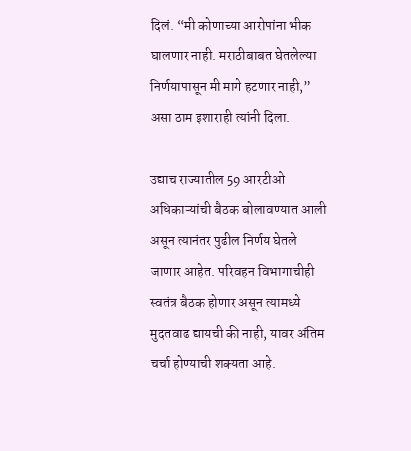दिलं. “मी कोणाच्या आरोपांना भीक घालणार नाही. मराठीबाबत घेतलेल्या निर्णयापासून मी मागे हटणार नाही,” असा ठाम इशाराही त्यांनी दिला.

उद्याच राज्यातील 59 आरटीओ अधिकाऱ्यांची बैठक बोलावण्यात आली असून त्यानंतर पुढील निर्णय घेतले जाणार आहेत. परिवहन विभागाचीही स्वतंत्र बैठक होणार असून त्यामध्ये मुदतवाढ द्यायची की नाही, यावर अंतिम चर्चा होण्याची शक्यता आहे.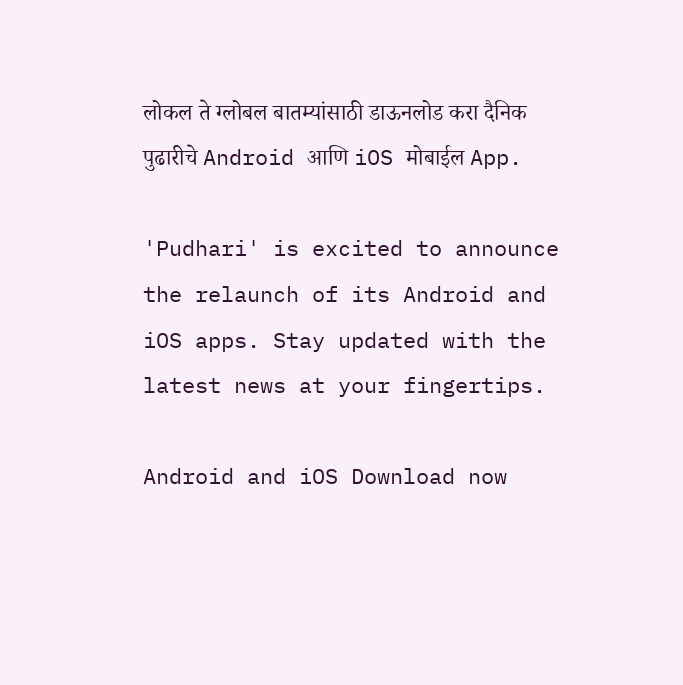लोकल ते ग्लोबल बातम्यांसाठी डाऊनलोड करा दैनिक पुढारीचे Android आणि iOS मोबाईल App.

'Pudhari' is excited to announce the relaunch of its Android and iOS apps. Stay updated with the latest news at your fingertips.

Android and iOS Download now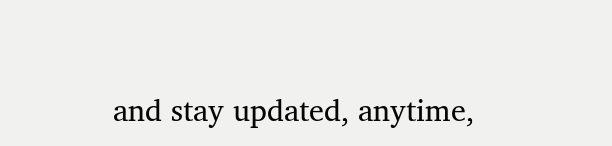and stay updated, anytime,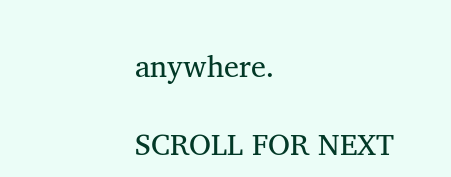anywhere.

SCROLL FOR NEXT